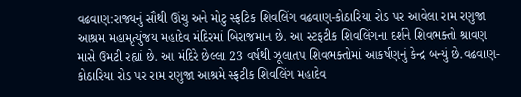વઢવાણ:રાજ્યનું સૌથી ઊંચુ અને મોટુ સ્ફટિક શિવલિંગ વઢવાણ-કોઠારિયા રોડ પર આવેલા રામ રણુજા આશ્રમ મહામૃત્યુંજય મહાદેવ મંદિરમાં બિરાજમાન છે. આ સ્ટફટીક શિવલિંગના દર્શને શિવભક્તો શ્રાવણ માસે ઉમટી રહ્યાં છે. આ મંદિરે છેલ્લા 23 વર્ષથી ઝૂલાતપ શિવભક્તોમાં આકર્ષણનું કેન્દ્ર બન્યું છે.વઢવાણ-કોઠારિયા રોડ પર રામ રણુજા આશ્રમે સ્ફટીક શિવલિંગ મહાદેવ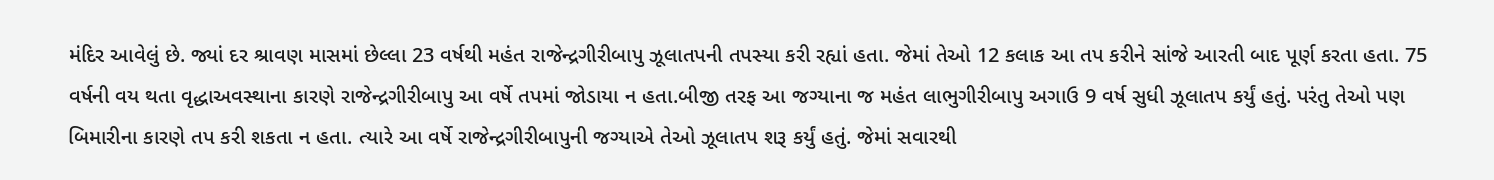મંદિર આવેલું છે. જ્યાં દર શ્રાવણ માસમાં છેલ્લા 23 વર્ષથી મહંત રાજેન્દ્રગીરીબાપુ ઝૂલાતપની તપસ્યા કરી રહ્યાં હતા. જેમાં તેઓ 12 કલાક આ તપ કરીને સાંજે આરતી બાદ પૂર્ણ કરતા હતા. 75 વર્ષની વય થતા વૃદ્ધાઅવસ્થાના કારણે રાજેન્દ્રગીરીબાપુ આ વર્ષે તપમાં જોડાયા ન હતા.બીજી તરફ આ જગ્યાના જ મહંત લાભુગીરીબાપુ અગાઉ 9 વર્ષ સુધી ઝૂલાતપ કર્યું હતું. પરંતુ તેઓ પણ બિમારીના કારણે તપ કરી શકતા ન હતા. ત્યારે આ વર્ષે રાજેન્દ્રગીરીબાપુની જગ્યાએ તેઓ ઝૂલાતપ શરૂ કર્યું હતું. જેમાં સવારથી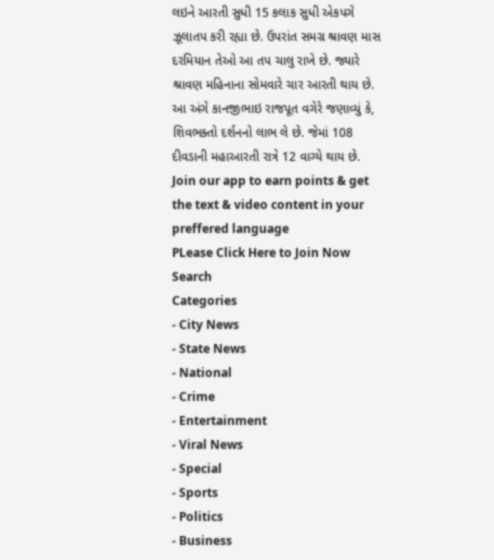લઇને આરતી સુધી 15 કલાક સુધી એકપગે ઝૂલાતપ કરી રહ્યા છે. ઉપરાંત સમગ્ર શ્રાવણ માસ દરમિયાન તેઓ આ તપ ચાલુ રાખે છે. જ્યારે શ્રાવણ મહિનાના સોમવારે ચાર આરતી થાય છે. આ અંગે કાનજીભાઇ રાજપૂત વગેરે જણાવ્યું કે, શિવભક્તો દર્શનનો લાભ લે છે. જેમાં 108 દીવડાની મહાઆરતી રાત્રે 12 વાગ્યે થાય છે.
Join our app to earn points & get the text & video content in your preffered language
PLease Click Here to Join Now
Search
Categories
- City News
- State News
- National
- Crime
- Entertainment
- Viral News
- Special
- Sports
- Politics
- Business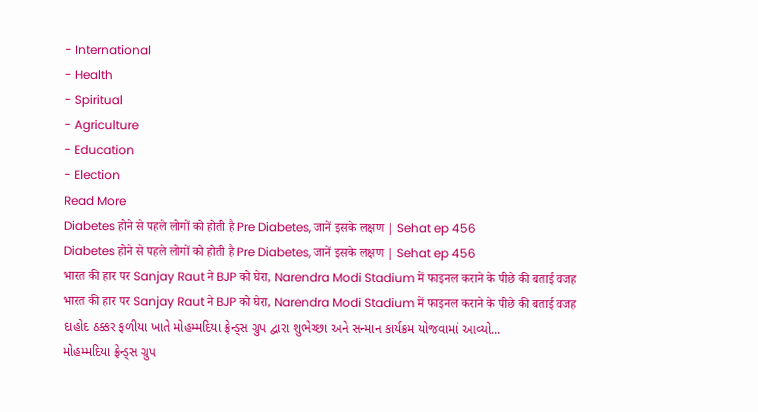- International
- Health
- Spiritual
- Agriculture
- Education
- Election
Read More
Diabetes होने से पहले लोगों को होती है Pre Diabetes, जानें इसके लक्षण | Sehat ep 456
Diabetes होने से पहले लोगों को होती है Pre Diabetes, जानें इसके लक्षण | Sehat ep 456
भारत की हार पर Sanjay Raut ने BJP को घेरा, Narendra Modi Stadium में फाइनल कराने के पीछे की बताई वजह
भारत की हार पर Sanjay Raut ने BJP को घेरा, Narendra Modi Stadium में फाइनल कराने के पीछे की बताई वजह
દાહોદ ઠક્કર ફળીયા ખાતે મોહમ્મદિયા ફ્રેન્ડ્સ ગ્રુપ દ્વારા શુભેચ્છા અને સન્માન કાર્યક્રમ યોજવામાં આવ્યો...
મોહમ્મદિયા ફ્રેન્ડ્સ ગ્રુપ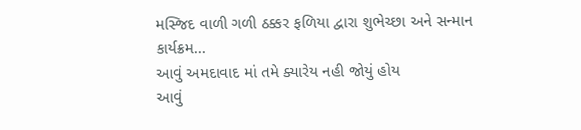મસ્જિદ વાળી ગળી ઠક્કર ફળિયા દ્વારા શુભેચ્છા અને સન્માન કાર્યક્રમ...
આવું અમદાવાદ માં તમે ક્યારેય નહી જોયું હોય
આવું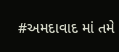#અમદાવાદ માં તમે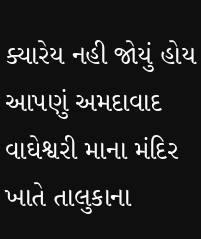ક્યારેય નહી જોયું હોય આપણું અમદાવાદ
વાઘેશ્વરી માના મંદિર ખાતે તાલુકાના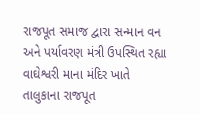રાજપૂત સમાજ દ્વારા સન્માન વન અને પર્યાવરણ મંત્રી ઉપસ્થિત રહ્યા
વાઘેશ્વરી માના મંદિર ખાતે તાલુકાના રાજપૂત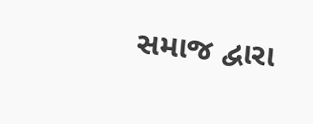સમાજ દ્વારા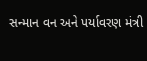સન્માન વન અને પર્યાવરણ મંત્રી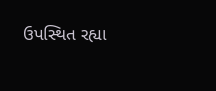ઉપસ્થિત રહ્યા